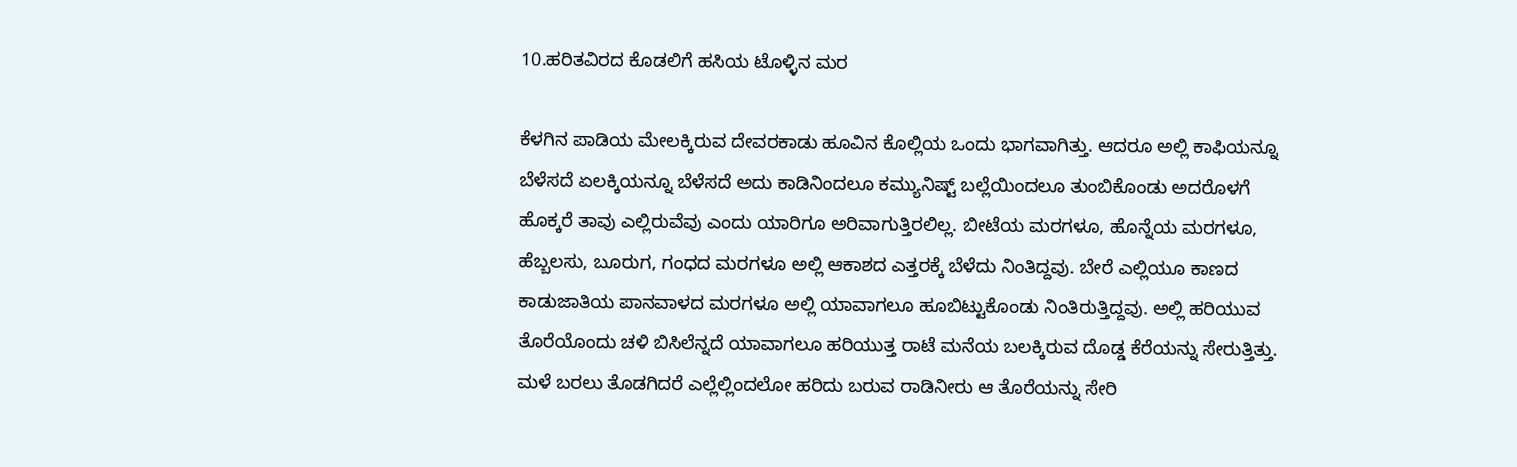10.ಹರಿತವಿರದ ಕೊಡಲಿಗೆ ಹಸಿಯ ಟೊಳ್ಳಿನ ಮರ

ಕೆಳಗಿನ ಪಾಡಿಯ ಮೇಲಕ್ಕಿರುವ ದೇವರಕಾಡು ಹೂವಿನ ಕೊಲ್ಲಿಯ ಒಂದು ಭಾಗವಾಗಿತ್ತು. ಆದರೂ ಅಲ್ಲಿ ಕಾಫಿಯನ್ನೂ ಬೆಳೆಸದೆ ಏಲಕ್ಕಿಯನ್ನೂ ಬೆಳೆಸದೆ ಅದು ಕಾಡಿನಿಂದಲೂ ಕಮ್ಯುನಿಷ್ಟ್ ಬಲ್ಲೆಯಿಂದಲೂ ತುಂಬಿಕೊಂಡು ಅದರೊಳಗೆ ಹೊಕ್ಕರೆ ತಾವು ಎಲ್ಲಿರುವೆವು ಎಂದು ಯಾರಿಗೂ ಅರಿವಾಗುತ್ತಿರಲಿಲ್ಲ. ಬೀಟೆಯ ಮರಗಳೂ, ಹೊನ್ನೆಯ ಮರಗಳೂ, ಹೆಬ್ಬಲಸು, ಬೂರುಗ, ಗಂಧದ ಮರಗಳೂ ಅಲ್ಲಿ ಆಕಾಶದ ಎತ್ತರಕ್ಕೆ ಬೆಳೆದು ನಿಂತಿದ್ದವು. ಬೇರೆ ಎಲ್ಲಿಯೂ ಕಾಣದ ಕಾಡುಜಾತಿಯ ಪಾನವಾಳದ ಮರಗಳೂ ಅಲ್ಲಿ ಯಾವಾಗಲೂ ಹೂಬಿಟ್ಟುಕೊಂಡು ನಿಂತಿರುತ್ತಿದ್ದವು. ಅಲ್ಲಿ ಹರಿಯುವ ತೊರೆಯೊಂದು ಚಳಿ ಬಿಸಿಲೆನ್ನದೆ ಯಾವಾಗಲೂ ಹರಿಯುತ್ತ ರಾಟೆ ಮನೆಯ ಬಲಕ್ಕಿರುವ ದೊಡ್ಡ ಕೆರೆಯನ್ನು ಸೇರುತ್ತಿತ್ತು. ಮಳೆ ಬರಲು ತೊಡಗಿದರೆ ಎಲ್ಲೆಲ್ಲಿಂದಲೋ ಹರಿದು ಬರುವ ರಾಡಿನೀರು ಆ ತೊರೆಯನ್ನು ಸೇರಿ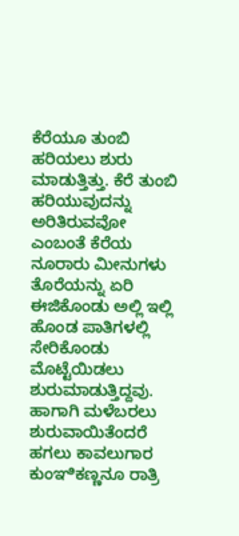ಕೆರೆಯೂ ತುಂಬಿ ಹರಿಯಲು ಶುರು ಮಾಡುತ್ತಿತ್ತು. ಕೆರೆ ತುಂಬಿ ಹರಿಯುವುದನ್ನು ಅರಿತಿರುವವೋ ಎಂಬಂತೆ ಕೆರೆಯ ನೂರಾರು ಮೀನುಗಳು ತೊರೆಯನ್ನು ಏರಿ ಈಜಿಕೊಂಡು ಅಲ್ಲಿ ಇಲ್ಲಿ ಹೊಂಡ ಪಾತಿಗಳಲ್ಲಿ ಸೇರಿಕೊಂಡು ಮೊಟ್ಟೆಯಿಡಲು ಶುರುಮಾಡುತ್ತಿದ್ದವು. ಹಾಗಾಗಿ ಮಳೆಬರಲು ಶುರುವಾಯಿತೆಂದರೆ ಹಗಲು ಕಾವಲುಗಾರ ಕುಂಞಿಕಣ್ಣನೂ ರಾತ್ರಿ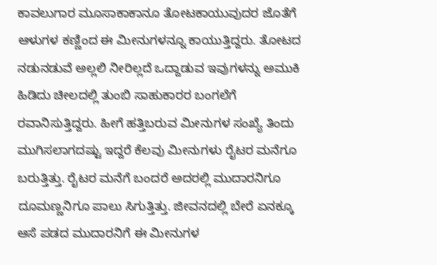ಕಾವಲುಗಾರ ಮೂಸಾಕಾಕಾನೂ ತೋಟಕಾಯುವುದರ ಜೊತೆಗೆ ಆಳುಗಳ ಕಣ್ಣಿಂದ ಈ ಮೀನುಗಳನ್ನೂ ಕಾಯುತ್ತಿದ್ದರು. ತೋಟದ ನಡುನಡುವೆ ಅಲ್ಲಲಿ ನೀರಿಲ್ಲದೆ ಒದ್ದಾಡುವ ಇವುಗಳನ್ನು ಅಮುಕಿ ಹಿಡಿದು ಚೀಲದಲ್ಲಿ ತುಂಬಿ ಸಾಹುಕಾರರ ಬಂಗಲೆಗೆ ರವಾನಿಸುತ್ತಿದ್ದರು. ಹೀಗೆ ಹತ್ತಿಬರುವ ಮೀನುಗಳ ಸಂಖ್ಯೆ ತಿಂದು ಮುಗಿಸಲಾಗದಷ್ಟು ಇದ್ದರೆ ಕೆಲವು ಮೀನುಗಳು ರೈಟರ ಮನೆಗೂ ಬರುತ್ತಿತ್ತು. ರೈಟರ ಮನೆಗೆ ಬಂದರೆ ಅದರಲ್ಲಿ ಮುದಾರನಿಗೂ ದೂಮಣ್ಣನಿಗೂ ಪಾಲು ಸಿಗುತ್ತಿತ್ತು. ಜೀವನದಲ್ಲಿ ಬೇರೆ ಏನಕ್ಕೂ ಆಸೆ ಪಡದ ಮುದಾರನಿಗೆ ಈ ಮೀನುಗಳ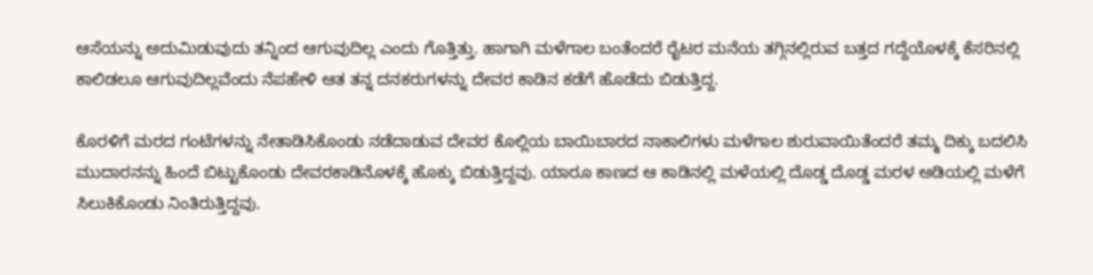ಆಸೆಯನ್ನು ಅದುಮಿಡುವುದು ತನ್ನಿಂದ ಆಗುವುದಿಲ್ಲ ಎಂದು ಗೊತ್ತಿತ್ತು. ಹಾಗಾಗಿ ಮಳೆಗಾಲ ಬಂತೆಂದರೆ ರೈಟರ ಮನೆಯ ತಗ್ಗಿನಲ್ಲಿರುವ ಬತ್ತದ ಗದ್ದೆಯೊಳಕ್ಕೆ ಕೆಸರಿನಲ್ಲಿ ಕಾಲಿಡಲೂ ಆಗುವುದಿಲ್ಲವೆಂದು ನೆಪಹೇಳಿ ಆತ ತನ್ನ ದನಕರುಗಳನ್ನು ದೇವರ ಕಾಡಿನ ಕಡೆಗೆ ಹೊಡೆದು ಬಿಡುತ್ತಿದ್ದ.

ಕೊರಳಿಗೆ ಮರದ ಗಂಟೆಗಳನ್ನು ನೇತಾಡಿಸಿಕೊಂಡು ನಡೆದಾಡುವ ದೇವರ ಕೊಲ್ಲಿಯ ಬಾಯಿಬಾರದ ನಾಕಾಲಿಗಳು ಮಳೆಗಾಲ ಶುರುವಾಯಿತೆಂದರೆ ತಮ್ಮ ದಿಕ್ಕು ಬದಲಿಸಿ ಮುದಾರನನ್ನು ಹಿಂದೆ ಬಿಟ್ಟುಕೊಂಡು ದೇವರಕಾಡಿನೊಳಕ್ಕೆ ಹೊಕ್ಕು ಬಿಡುತ್ತಿದ್ದವು. ಯಾರೂ ಕಾಣದ ಆ ಕಾಡಿನಲ್ಲಿ ಮಳೆಯಲ್ಲಿ ದೊಡ್ಡ ದೊಡ್ಡ ಮರಳ ಅಡಿಯಲ್ಲಿ ಮಳೆಗೆ ಸಿಲುಕಿಕೊಂಡು ನಿಂತಿರುತ್ತಿದ್ದವು.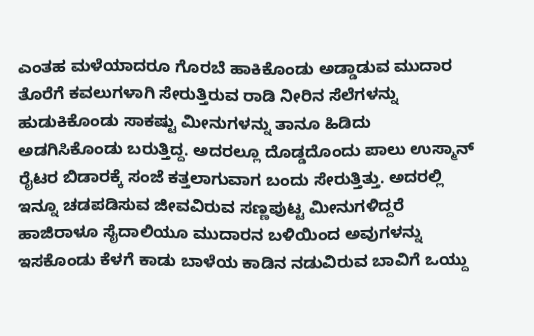ಎಂತಹ ಮಳೆಯಾದರೂ ಗೊರಬೆ ಹಾಕಿಕೊಂಡು ಅಡ್ಡಾಡುವ ಮುದಾರ ತೊರೆಗೆ ಕವಲುಗಳಾಗಿ ಸೇರುತ್ತಿರುವ ರಾಡಿ ನೀರಿನ ಸೆಲೆಗಳನ್ನು ಹುಡುಕಿಕೊಂಡು ಸಾಕಷ್ಟು ಮೀನುಗಳನ್ನು ತಾನೂ ಹಿಡಿದು ಅಡಗಿಸಿಕೊಂಡು ಬರುತ್ತಿದ್ದ. ಅದರಲ್ಲೂ ದೊಡ್ಡದೊಂದು ಪಾಲು ಉಸ್ಮಾನ್ ರೈಟರ ಬಿಡಾರಕ್ಕೆ ಸಂಜೆ ಕತ್ತಲಾಗುವಾಗ ಬಂದು ಸೇರುತ್ತಿತ್ತು. ಅದರಲ್ಲಿ ಇನ್ನೂ ಚಡಪಡಿಸುವ ಜೀವವಿರುವ ಸಣ್ಣಪುಟ್ಟ ಮೀನುಗಳಿದ್ದರೆ ಹಾಜಿರಾಳೂ ಸೈದಾಲಿಯೂ ಮುದಾರನ ಬಳಿಯಿಂದ ಅವುಗಳನ್ನು ಇಸಕೊಂಡು ಕೆಳಗೆ ಕಾಡು ಬಾಳೆಯ ಕಾಡಿನ ನಡುವಿರುವ ಬಾವಿಗೆ ಒಯ್ದು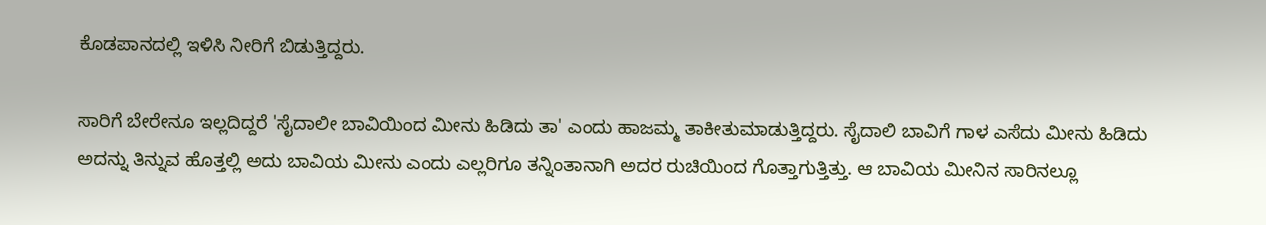ಕೊಡಪಾನದಲ್ಲಿ ಇಳಿಸಿ ನೀರಿಗೆ ಬಿಡುತ್ತಿದ್ದರು.

ಸಾರಿಗೆ ಬೇರೇನೂ ಇಲ್ಲದಿದ್ದರೆ 'ಸೈದಾಲೀ ಬಾವಿಯಿಂದ ಮೀನು ಹಿಡಿದು ತಾ' ಎಂದು ಹಾಜಮ್ಮ ತಾಕೀತುಮಾಡುತ್ತಿದ್ದರು. ಸೈದಾಲಿ ಬಾವಿಗೆ ಗಾಳ ಎಸೆದು ಮೀನು ಹಿಡಿದು ಅದನ್ನು ತಿನ್ನುವ ಹೊತ್ತಲ್ಲಿ ಅದು ಬಾವಿಯ ಮೀನು ಎಂದು ಎಲ್ಲರಿಗೂ ತನ್ನಿಂತಾನಾಗಿ ಅದರ ರುಚಿಯಿಂದ ಗೊತ್ತಾಗುತ್ತಿತ್ತು. ಆ ಬಾವಿಯ ಮೀನಿನ ಸಾರಿನಲ್ಲೂ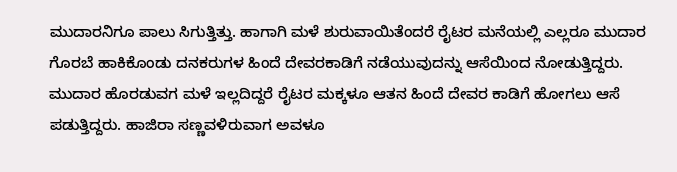ಮುದಾರನಿಗೂ ಪಾಲು ಸಿಗುತ್ತಿತ್ತು. ಹಾಗಾಗಿ ಮಳೆ ಶುರುವಾಯಿತೆಂದರೆ ರೈಟರ ಮನೆಯಲ್ಲಿ ಎಲ್ಲರೂ ಮುದಾರ ಗೊರಬೆ ಹಾಕಿಕೊಂಡು ದನಕರುಗಳ ಹಿಂದೆ ದೇವರಕಾಡಿಗೆ ನಡೆಯುವುದನ್ನು ಆಸೆಯಿಂದ ನೋಡುತ್ತಿದ್ದರು. ಮುದಾರ ಹೊರಡುವಗ ಮಳೆ ಇಲ್ಲದಿದ್ದರೆ ರೈಟರ ಮಕ್ಕಳೂ ಆತನ ಹಿಂದೆ ದೇವರ ಕಾಡಿಗೆ ಹೋಗಲು ಆಸೆ ಪಡುತ್ತಿದ್ದರು. ಹಾಜಿರಾ ಸಣ್ಣವಳಿರುವಾಗ ಅವಳೂ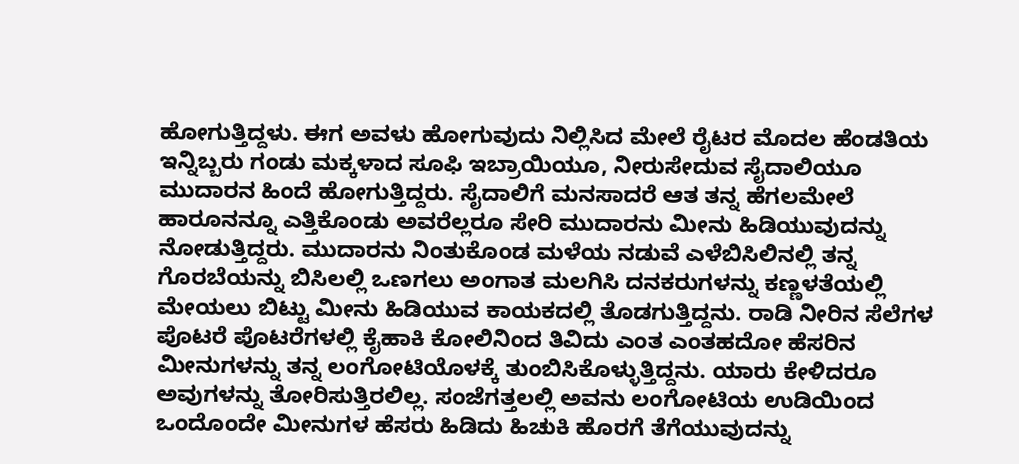ಹೋಗುತ್ತಿದ್ದಳು. ಈಗ ಅವಳು ಹೋಗುವುದು ನಿಲ್ಲಿಸಿದ ಮೇಲೆ ರೈಟರ ಮೊದಲ ಹೆಂಡತಿಯ ಇನ್ನಿಬ್ಬರು ಗಂಡು ಮಕ್ಕಳಾದ ಸೂಫಿ ಇಬ್ರಾಯಿಯೂ, ನೀರುಸೇದುವ ಸೈದಾಲಿಯೂ ಮುದಾರನ ಹಿಂದೆ ಹೋಗುತ್ತಿದ್ದರು. ಸೈದಾಲಿಗೆ ಮನಸಾದರೆ ಆತ ತನ್ನ ಹೆಗಲಮೇಲೆ ಹಾರೂನನ್ನೂ ಎತ್ತಿಕೊಂಡು ಅವರೆಲ್ಲರೂ ಸೇರಿ ಮುದಾರನು ಮೀನು ಹಿಡಿಯುವುದನ್ನು ನೋಡುತ್ತಿದ್ದರು. ಮುದಾರನು ನಿಂತುಕೊಂಡ ಮಳೆಯ ನಡುವೆ ಎಳೆಬಿಸಿಲಿನಲ್ಲಿ ತನ್ನ ಗೊರಬೆಯನ್ನು ಬಿಸಿಲಲ್ಲಿ ಒಣಗಲು ಅಂಗಾತ ಮಲಗಿಸಿ ದನಕರುಗಳನ್ನು ಕಣ್ಣಳತೆಯಲ್ಲಿ ಮೇಯಲು ಬಿಟ್ಟು ಮೀನು ಹಿಡಿಯುವ ಕಾಯಕದಲ್ಲಿ ತೊಡಗುತ್ತಿದ್ದನು. ರಾಡಿ ನೀರಿನ ಸೆಲೆಗಳ ಪೊಟರೆ ಪೊಟರೆಗಳಲ್ಲಿ ಕೈಹಾಕಿ ಕೋಲಿನಿಂದ ತಿವಿದು ಎಂತ ಎಂತಹದೋ ಹೆಸರಿನ ಮೀನುಗಳನ್ನು ತನ್ನ ಲಂಗೋಟಿಯೊಳಕ್ಕೆ ತುಂಬಿಸಿಕೊಳ್ಳುತ್ತಿದ್ದನು. ಯಾರು ಕೇಳಿದರೂ ಅವುಗಳನ್ನು ತೋರಿಸುತ್ತಿರಲಿಲ್ಲ. ಸಂಜೆಗತ್ತಲಲ್ಲಿ ಅವನು ಲಂಗೋಟಿಯ ಉಡಿಯಿಂದ ಒಂದೊಂದೇ ಮೀನುಗಳ ಹೆಸರು ಹಿಡಿದು ಹಿಚುಕಿ ಹೊರಗೆ ತೆಗೆಯುವುದನ್ನು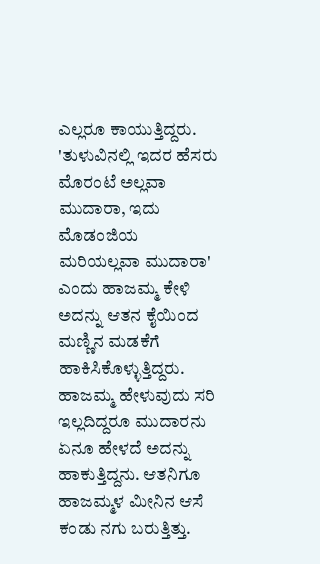ಎಲ್ಲರೂ ಕಾಯುತ್ತಿದ್ದರು. 'ತುಳುವಿನಲ್ಲಿ ಇದರ ಹೆಸರು ಮೊರಂಟೆ ಅಲ್ಲವಾ ಮುದಾರಾ, ಇದು ಮೊಡಂಜಿಯ ಮರಿಯಲ್ಲವಾ ಮುದಾರಾ' ಎಂದು ಹಾಜಮ್ಮ ಕೇಳಿ ಅದನ್ನು ಆತನ ಕೈಯಿಂದ ಮಣ್ಣಿನ ಮಡಕೆಗೆ ಹಾಕಿಸಿಕೊಳ್ಳುತ್ತಿದ್ದರು. ಹಾಜಮ್ಮ ಹೇಳುವುದು ಸರಿ ಇಲ್ಲದಿದ್ದರೂ ಮುದಾರನು ಏನೂ ಹೇಳದೆ ಅದನ್ನು ಹಾಕುತ್ತಿದ್ದನು. ಆತನಿಗೂ ಹಾಜಮ್ಮಳ ಮೀನಿನ ಆಸೆ ಕಂಡು ನಗು ಬರುತ್ತಿತ್ತು.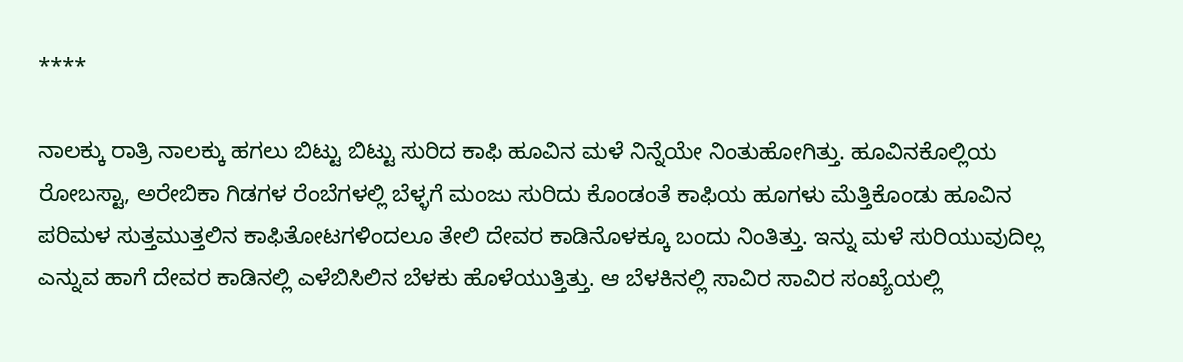****

ನಾಲಕ್ಕು ರಾತ್ರಿ ನಾಲಕ್ಕು ಹಗಲು ಬಿಟ್ಟು ಬಿಟ್ಟು ಸುರಿದ ಕಾಫಿ ಹೂವಿನ ಮಳೆ ನಿನ್ನೆಯೇ ನಿಂತುಹೋಗಿತ್ತು. ಹೂವಿನಕೊಲ್ಲಿಯ ರೋಬಸ್ಟಾ, ಅರೇಬಿಕಾ ಗಿಡಗಳ ರೆಂಬೆಗಳಲ್ಲಿ ಬೆಳ್ಳಗೆ ಮಂಜು ಸುರಿದು ಕೊಂಡಂತೆ ಕಾಫಿಯ ಹೂಗಳು ಮೆತ್ತಿಕೊಂಡು ಹೂವಿನ ಪರಿಮಳ ಸುತ್ತಮುತ್ತಲಿನ ಕಾಫಿತೋಟಗಳಿಂದಲೂ ತೇಲಿ ದೇವರ ಕಾಡಿನೊಳಕ್ಕೂ ಬಂದು ನಿಂತಿತ್ತು. ಇನ್ನು ಮಳೆ ಸುರಿಯುವುದಿಲ್ಲ ಎನ್ನುವ ಹಾಗೆ ದೇವರ ಕಾಡಿನಲ್ಲಿ ಎಳೆಬಿಸಿಲಿನ ಬೆಳಕು ಹೊಳೆಯುತ್ತಿತ್ತು. ಆ ಬೆಳಕಿನಲ್ಲಿ ಸಾವಿರ ಸಾವಿರ ಸಂಖ್ಯೆಯಲ್ಲಿ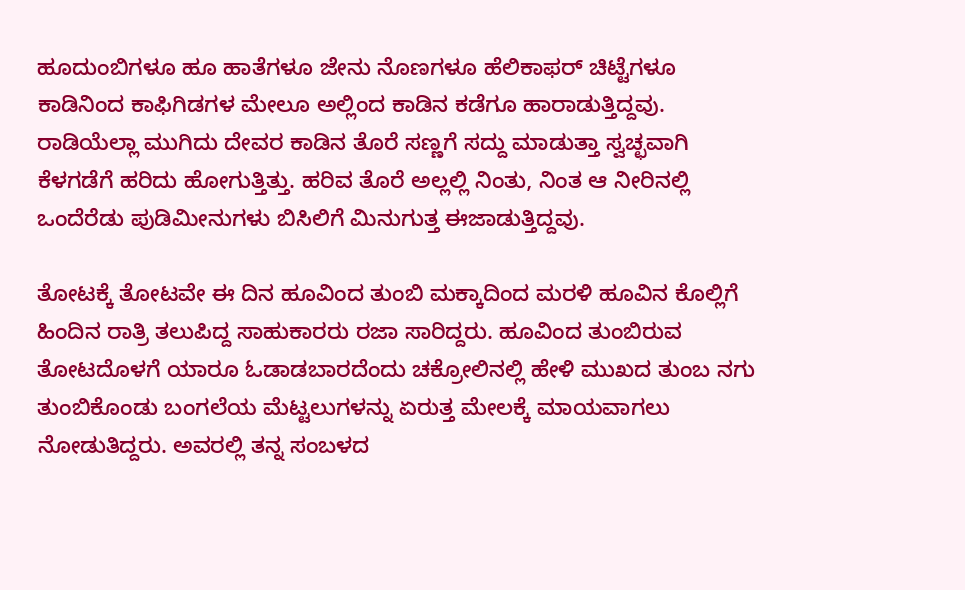ಹೂದುಂಬಿಗಳೂ ಹೂ ಹಾತೆಗಳೂ ಜೇನು ನೊಣಗಳೂ ಹೆಲಿಕಾಫರ್ ಚಿಟ್ಟೆಗಳೂ ಕಾಡಿನಿಂದ ಕಾಫಿಗಿಡಗಳ ಮೇಲೂ ಅಲ್ಲಿಂದ ಕಾಡಿನ ಕಡೆಗೂ ಹಾರಾಡುತ್ತಿದ್ದವು. ರಾಡಿಯೆಲ್ಲಾ ಮುಗಿದು ದೇವರ ಕಾಡಿನ ತೊರೆ ಸಣ್ಣಗೆ ಸದ್ದು ಮಾಡುತ್ತಾ ಸ್ವಚ್ಛವಾಗಿ ಕೆಳಗಡೆಗೆ ಹರಿದು ಹೋಗುತ್ತಿತ್ತು. ಹರಿವ ತೊರೆ ಅಲ್ಲಲ್ಲಿ ನಿಂತು, ನಿಂತ ಆ ನೀರಿನಲ್ಲಿ ಒಂದೆರೆಡು ಪುಡಿಮೀನುಗಳು ಬಿಸಿಲಿಗೆ ಮಿನುಗುತ್ತ ಈಜಾಡುತ್ತಿದ್ದವು.

ತೋಟಕ್ಕೆ ತೋಟವೇ ಈ ದಿನ ಹೂವಿಂದ ತುಂಬಿ ಮಕ್ಕಾದಿಂದ ಮರಳಿ ಹೂವಿನ ಕೊಲ್ಲಿಗೆ ಹಿಂದಿನ ರಾತ್ರಿ ತಲುಪಿದ್ದ ಸಾಹುಕಾರರು ರಜಾ ಸಾರಿದ್ದರು. ಹೂವಿಂದ ತುಂಬಿರುವ ತೋಟದೊಳಗೆ ಯಾರೂ ಓಡಾಡಬಾರದೆಂದು ಚಕ್ರೋಲಿನಲ್ಲಿ ಹೇಳಿ ಮುಖದ ತುಂಬ ನಗು ತುಂಬಿಕೊಂಡು ಬಂಗಲೆಯ ಮೆಟ್ಟಲುಗಳನ್ನು ಏರುತ್ತ ಮೇಲಕ್ಕೆ ಮಾಯವಾಗಲು ನೋಡುತಿದ್ದರು. ಅವರಲ್ಲಿ ತನ್ನ ಸಂಬಳದ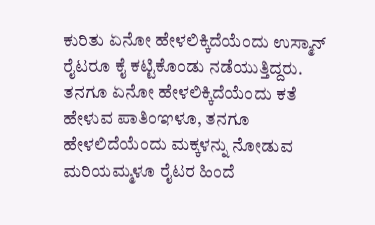ಕುರಿತು ಏನೋ ಹೇಳಲಿಕ್ಕಿದೆಯೆಂದು ಉಸ್ಮಾನ್ ರೈಟರೂ ಕೈ ಕಟ್ಟಿಕೊಂಡು ನಡೆಯುತ್ತಿದ್ದರು. ತನಗೂ ಏನೋ ಹೇಳಲಿಕ್ಕಿದೆಯೆಂದು ಕತೆ ಹೇಳುವ ಪಾತಿಂಞಳೂ, ತನಗೂ ಹೇಳಲಿದೆಯೆಂದು ಮಕ್ಕಳನ್ನು ನೋಡುವ ಮರಿಯಮ್ಮಳೂ ರೈಟರ ಹಿಂದೆ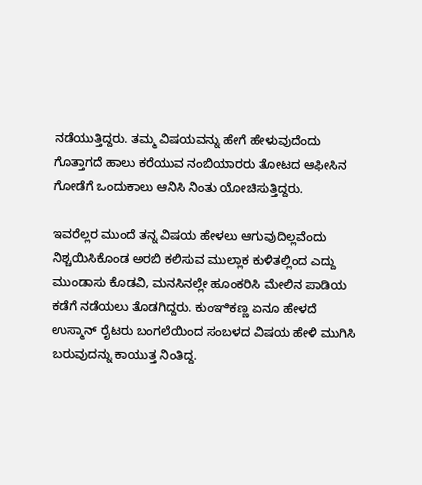ನಡೆಯುತ್ತಿದ್ದರು. ತಮ್ಮ ವಿಷಯವನ್ನು ಹೇಗೆ ಹೇಳುವುದೆಂದು ಗೊತ್ತಾಗದೆ ಹಾಲು ಕರೆಯುವ ನಂಬಿಯಾರರು ತೋಟದ ಆಫೀಸಿನ ಗೋಡೆಗೆ ಒಂದುಕಾಲು ಆನಿಸಿ ನಿಂತು ಯೋಚಿಸುತ್ತಿದ್ದರು.

ಇವರೆಲ್ಲರ ಮುಂದೆ ತನ್ನ ವಿಷಯ ಹೇಳಲು ಆಗುವುದಿಲ್ಲವೆಂದು ನಿಶ್ಚಯಿಸಿಕೊಂಡ ಅರಬಿ ಕಲಿಸುವ ಮುಲ್ಲಾಕ ಕುಳಿತಲ್ಲಿಂದ ಎದ್ದು ಮುಂಡಾಸು ಕೊಡವಿ, ಮನಸಿನಲ್ಲೇ ಹೂಂಕರಿಸಿ ಮೇಲಿನ ಪಾಡಿಯ ಕಡೆಗೆ ನಡೆಯಲು ತೊಡಗಿದ್ದರು. ಕುಂಞಿಕಣ್ಣ ಏನೂ ಹೇಳದೆ ಉಸ್ಮಾನ್ ರೈಟರು ಬಂಗಲೆಯಿಂದ ಸಂಬಳದ ವಿಷಯ ಹೇಳಿ ಮುಗಿಸಿ ಬರುವುದನ್ನು ಕಾಯುತ್ತ ನಿಂತಿದ್ದ.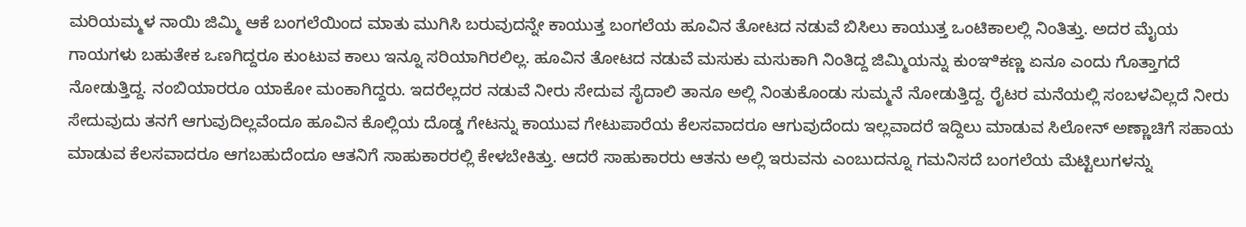ಮರಿಯಮ್ಮಳ ನಾಯಿ ಜಿಮ್ಮಿ ಆಕೆ ಬಂಗಲೆಯಿಂದ ಮಾತು ಮುಗಿಸಿ ಬರುವುದನ್ನೇ ಕಾಯುತ್ತ ಬಂಗಲೆಯ ಹೂವಿನ ತೋಟದ ನಡುವೆ ಬಿಸಿಲು ಕಾಯುತ್ತ ಒಂಟಿಕಾಲಲ್ಲಿ ನಿಂತಿತ್ತು. ಅದರ ಮೈಯ ಗಾಯಗಳು ಬಹುತೇಕ ಒಣಗಿದ್ದರೂ ಕುಂಟುವ ಕಾಲು ಇನ್ನೂ ಸರಿಯಾಗಿರಲಿಲ್ಲ. ಹೂವಿನ ತೋಟದ ನಡುವೆ ಮಸುಕು ಮಸುಕಾಗಿ ನಿಂತಿದ್ದ ಜಿಮ್ಮಿಯನ್ನು ಕುಂಞಿಕಣ್ಣ ಏನೂ ಎಂದು ಗೊತ್ತಾಗದೆ ನೋಡುತ್ತಿದ್ದ. ನಂಬಿಯಾರರೂ ಯಾಕೋ ಮಂಕಾಗಿದ್ದರು. ಇದರೆಲ್ಲದರ ನಡುವೆ ನೀರು ಸೇದುವ ಸೈದಾಲಿ ತಾನೂ ಅಲ್ಲಿ ನಿಂತುಕೊಂಡು ಸುಮ್ಮನೆ ನೋಡುತ್ತಿದ್ದ. ರೈಟರ ಮನೆಯಲ್ಲಿ ಸಂಬಳವಿಲ್ಲದೆ ನೀರು ಸೇದುವುದು ತನಗೆ ಆಗುವುದಿಲ್ಲವೆಂದೂ ಹೂವಿನ ಕೊಲ್ಲಿಯ ದೊಡ್ಡ ಗೇಟನ್ನು ಕಾಯುವ ಗೇಟುಪಾರೆಯ ಕೆಲಸವಾದರೂ ಆಗುವುದೆಂದು ಇಲ್ಲವಾದರೆ ಇದ್ದಿಲು ಮಾಡುವ ಸಿಲೋನ್ ಅಣ್ಣಾಚಿಗೆ ಸಹಾಯ ಮಾಡುವ ಕೆಲಸವಾದರೂ ಆಗಬಹುದೆಂದೂ ಆತನಿಗೆ ಸಾಹುಕಾರರಲ್ಲಿ ಕೇಳಬೇಕಿತ್ತು. ಆದರೆ ಸಾಹುಕಾರರು ಆತನು ಅಲ್ಲಿ ಇರುವನು ಎಂಬುದನ್ನೂ ಗಮನಿಸದೆ ಬಂಗಲೆಯ ಮೆಟ್ಟಿಲುಗಳನ್ನು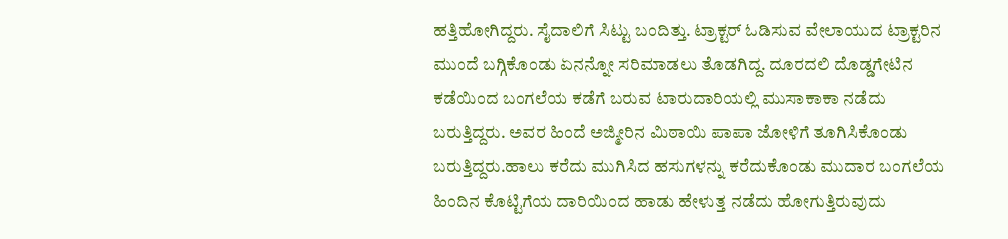ಹತ್ತಿಹೋಗಿದ್ದರು. ಸೈದಾಲಿಗೆ ಸಿಟ್ಟು ಬಂದಿತ್ತು. ಟ್ರಾಕ್ಟರ್ ಓಡಿಸುವ ವೇಲಾಯುದ ಟ್ರಾಕ್ಟರಿನ ಮುಂದೆ ಬಗ್ಗಿಕೊಂಡು ಏನನ್ನೋ ಸರಿಮಾಡಲು ತೊಡಗಿದ್ದ. ದೂರದಲಿ ದೊಡ್ಡಗೇಟಿನ ಕಡೆಯಿಂದ ಬಂಗಲೆಯ ಕಡೆಗೆ ಬರುವ ಟಾರುದಾರಿಯಲ್ಲಿ ಮುಸಾಕಾಕಾ ನಡೆದು ಬರುತ್ತಿದ್ದರು. ಅವರ ಹಿಂದೆ ಅಜ್ಮೀರಿನ ಮಿಠಾಯಿ ಪಾಪಾ ಜೋಳಿಗೆ ತೂಗಿಸಿಕೊಂಡು ಬರುತ್ತಿದ್ದರು.ಹಾಲು ಕರೆದು ಮುಗಿಸಿದ ಹಸುಗಳನ್ನು ಕರೆದುಕೊಂಡು ಮುದಾರ ಬಂಗಲೆಯ ಹಿಂದಿನ ಕೊಟ್ಟಿಗೆಯ ದಾರಿಯಿಂದ ಹಾಡು ಹೇಳುತ್ತ ನಡೆದು ಹೋಗುತ್ತಿರುವುದು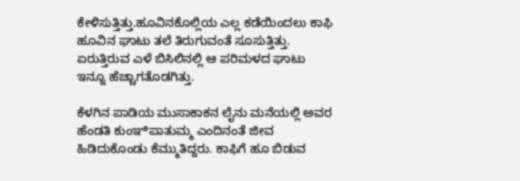ಕೇಳಿಸುತ್ತಿತ್ತು.ಹೂವಿನಕೊಲ್ಲಿಯ ಎಲ್ಲ ಕಡೆಯಿಂದಲು ಕಾಫಿ ಹೂವಿನ ಘಾಟು ತಲೆ ತಿರುಗುವಂತೆ ಸೂಸುತ್ತಿತ್ತು. ಏರುತ್ತಿರುವ ಎಳೆ ಬಿಸಿಲಿನಲ್ಲಿ ಆ ಪರಿಮಳದ ಘಾಟು ಇನ್ನೂ ಹೆಚ್ಚಾಗತೊಡಗಿತ್ತು.

ಕೆಳಗಿನ ಪಾಡಿಯ ಮುಸಾಕಾಕನ ಲೈನು ಮನೆಯಲ್ಲಿ ಅವರ ಹೆಂಡತಿ ಕುಂಞಿಪಾತುಮ್ಮ ಎಂದಿನಂತೆ ಜೀವ ಹಿಡಿದುಕೊಂಡು ಕೆಮ್ಮುತಿದ್ದರು. ಕಾಫಿಗೆ ಹೂ ಬಿಡುವ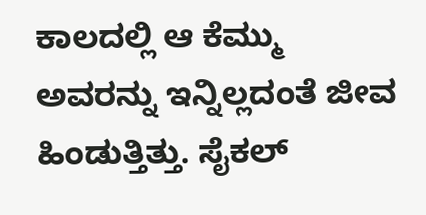ಕಾಲದಲ್ಲಿ ಆ ಕೆಮ್ಮು ಅವರನ್ನು ಇನ್ನಿಲ್ಲದಂತೆ ಜೀವ ಹಿಂಡುತ್ತಿತ್ತು. ಸೈಕಲ್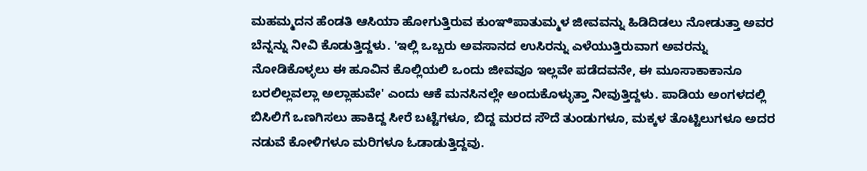ಮಹಮ್ಮದನ ಹೆಂಡತಿ ಆಸಿಯಾ ಹೋಗುತ್ತಿರುವ ಕುಂಞಿಪಾತುಮ್ಮಳ ಜೀವವನ್ನು ಹಿಡಿದಿಡಲು ನೋಡುತ್ತಾ ಅವರ ಬೆನ್ನನ್ನು ನೀವಿ ಕೊಡುತ್ತಿದ್ದಳು. 'ಇಲ್ಲಿ ಒಬ್ಬರು ಅವಸಾನದ ಉಸಿರನ್ನು ಎಳೆಯುತ್ತಿರುವಾಗ ಅವರನ್ನು ನೋಡಿಕೊಳ್ಳಲು ಈ ಹೂವಿನ ಕೊಲ್ಲಿಯಲಿ ಒಂದು ಜೀವವೂ ಇಲ್ಲವೇ ಪಡೆದವನೇ, ಈ ಮೂಸಾಕಾಕಾನೂ ಬರಲಿಲ್ಲವಲ್ಲಾ ಅಲ್ಲಾಹುವೇ' ಎಂದು ಆಕೆ ಮನಸಿನಲ್ಲೇ ಅಂದುಕೊಳ್ಳುತ್ತಾ ನೀವುತ್ತಿದ್ದಳು. ಪಾಡಿಯ ಅಂಗಳದಲ್ಲಿ ಬಿಸಿಲಿಗೆ ಒಣಗಿಸಲು ಹಾಕಿದ್ದ ಸೀರೆ ಬಟ್ಟೆಗಳೂ, ಬಿದ್ದ ಮರದ ಸೌದೆ ತುಂಡುಗಳೂ, ಮಕ್ಕಳ ತೊಟ್ಟಿಲುಗಳೂ ಅದರ ನಡುವೆ ಕೋಳಿಗಳೂ ಮರಿಗಳೂ ಓಡಾಡುತ್ತಿದ್ದವು.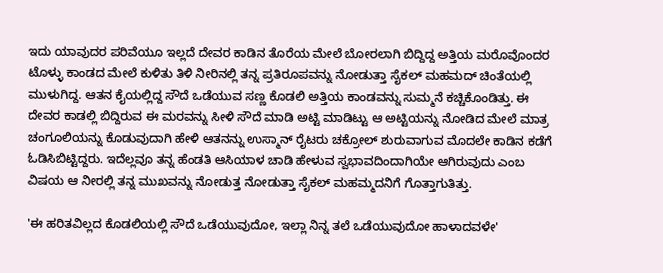ಇದು ಯಾವುದರ ಪರಿವೆಯೂ ಇಲ್ಲದೆ ದೇವರ ಕಾಡಿನ ತೊರೆಯ ಮೇಲೆ ಬೋರಲಾಗಿ ಬಿದ್ದಿದ್ದ ಅತ್ತಿಯ ಮರೊವೊಂದರ ಟೊಳ್ಳು ಕಾಂಡದ ಮೇಲೆ ಕುಳಿತು ತಿಳಿ ನೀರಿನಲ್ಲಿ ತನ್ನ ಪ್ರತಿರೂಪವನ್ನು ನೋಡುತ್ತಾ ಸೈಕಲ್ ಮಹಮದ್ ಚಿಂತೆಯಲ್ಲಿ ಮುಳುಗಿದ್ದ. ಆತನ ಕೈಯಲ್ಲಿದ್ದ ಸೌದೆ ಒಡೆಯುವ ಸಣ್ಣ ಕೊಡಲಿ ಅತ್ತಿಯ ಕಾಂಡವನ್ನು ಸುಮ್ಮನೆ ಕಚ್ಚಿಕೊಂಡಿತ್ತು. ಈ ದೇವರ ಕಾಡಲ್ಲಿ ಬಿದ್ದಿರುವ ಈ ಮರವನ್ನು ಸೀಳಿ ಸೌದೆ ಮಾಡಿ ಅಟ್ಟಿ ಮಾಡಿಟ್ಟು ಆ ಅಟ್ಟಿಯನ್ನು ನೋಡಿದ ಮೇಲೆ ಮಾತ್ರ ಚಂಗೂಲಿಯನ್ನು ಕೊಡುವುದಾಗಿ ಹೇಳಿ ಆತನನ್ನು ಉಸ್ಮಾನ್ ರೈಟರು ಚಕ್ರೋಲ್ ಶುರುವಾಗುವ ಮೊದಲೇ ಕಾಡಿನ ಕಡೆಗೆ ಓಡಿಸಿಬಿಟ್ಟಿದ್ದರು. ಇದೆಲ್ಲವೂ ತನ್ನ ಹೆಂಡತಿ ಆಸಿಯಾಳ ಚಾಡಿ ಹೇಳುವ ಸ್ವಭಾವದಿಂದಾಗಿಯೇ ಆಗಿರುವುದು ಎಂಬ ವಿಷಯ ಆ ನೀರಲ್ಲಿ ತನ್ನ ಮುಖವನ್ನು ನೋಡುತ್ತ ನೋಡುತ್ತಾ ಸೈಕಲ್ ಮಹಮ್ಮದನಿಗೆ ಗೊತ್ತಾಗುತಿತ್ತು.

'ಈ ಹರಿತವಿಲ್ಲದ ಕೊಡಲಿಯಲ್ಲಿ ಸೌದೆ ಒಡೆಯುವುದೋ, ಇಲ್ಲಾ ನಿನ್ನ ತಲೆ ಒಡೆಯುವುದೋ ಹಾಳಾದವಳೇ'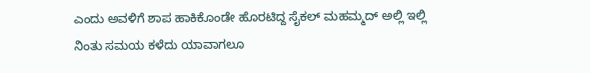ಎಂದು ಅವಳಿಗೆ ಶಾಪ ಹಾಕಿಕೊಂಡೇ ಹೊರಟಿದ್ದ ಸೈಕಲ್ ಮಹಮ್ಮದ್ ಅಲ್ಲಿ ಇಲ್ಲಿ ನಿಂತು ಸಮಯ ಕಳೆದು ಯಾವಾಗಲೂ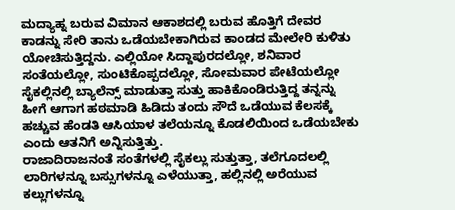ಮದ್ಯಾಹ್ನ ಬರುವ ವಿಮಾನ ಆಕಾಶದಲ್ಲಿ ಬರುವ ಹೊತ್ತಿಗೆ ದೇವರ ಕಾಡನ್ನು ಸೇರಿ ತಾನು ಒಡೆಯಬೇಕಾಗಿರುವ ಕಾಂಡದ ಮೇಲೇರಿ ಕುಳಿತು ಯೋಚಿಸುತ್ತಿದ್ದನು. ಎಲ್ಲಿಯೋ ಸಿದ್ದಾಪುರದಲ್ಲೋ, ಶನಿವಾರ ಸಂತೆಯಲ್ಲೋ, ಸುಂಟಿಕೊಪ್ಪದಲ್ಲೋ, ಸೋಮವಾರ ಪೇಟೆಯಲ್ಲೋ ಸೈಕಲ್ಲಿನಲ್ಲಿ ಬ್ಯಾಲೆನ್ಸ್ ಮಾಡುತ್ತಾ ಸುತ್ತು ಹಾಕಿಕೊಂಡಿರುತ್ತಿದ್ದ ತನ್ನನ್ನು ಹೀಗೆ ಆಗಾಗ ಹಠಮಾಡಿ ಹಿಡಿದು ತಂದು ಸೌದೆ ಒಡೆಯುವ ಕೆಲಸಕ್ಕೆ ಹಚ್ಚುವ ಹೆಂಡತಿ ಆಸಿಯಾಳ ತಲೆಯನ್ನೂ ಕೊಡಲಿಯಿಂದ ಒಡೆಯಬೇಕು ಎಂದು ಆತನಿಗೆ ಅನ್ನಿಸುತ್ತಿತ್ತು.
ರಾಜಾದಿರಾಜನಂತೆ ಸಂತೆಗಳಲ್ಲಿ ಸೈಕಲ್ಲು ಸುತ್ತುತ್ತಾ, ತಲೆಗೂದಲಲ್ಲಿ ಲಾರಿಗಳನ್ನೂ ಬಸ್ಸುಗಳನ್ನೂ ಎಳೆಯುತ್ತಾ, ಹಲ್ಲಿನಲ್ಲಿ ಅರೆಯುವ ಕಲ್ಲುಗಳನ್ನೂ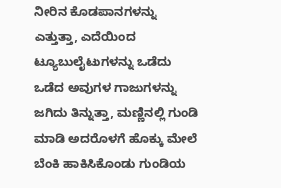ನೀರಿನ ಕೊಡಪಾನಗಳನ್ನು ಎತ್ತುತ್ತಾ, ಎದೆಯಿಂದ ಟ್ಯೂಬುಲೈಟುಗಳನ್ನು ಒಡೆದು ಒಡೆದ ಅವುಗಳ ಗಾಜುಗಳನ್ನು ಜಗಿದು ತಿನ್ನುತ್ತಾ, ಮಣ್ಣಿನಲ್ಲಿ ಗುಂಡಿ ಮಾಡಿ ಅದರೊಳಗೆ ಹೊಕ್ಕು ಮೇಲೆ ಬೆಂಕಿ ಹಾಕಿಸಿಕೊಂಡು ಗುಂಡಿಯ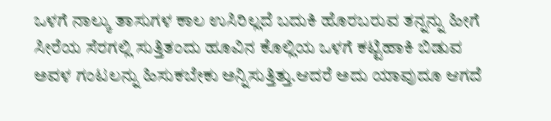ಒಳಗೆ ನಾಲ್ಕು ತಾಸುಗಳ ಕಾಲ ಉಸಿರಿಲ್ಲದೆ ಬದುಕಿ ಹೊರಬರುವ ತನ್ನನ್ನು ಹೀಗೆ ಸೀರೆಯ ಸೆರಗಲ್ಲಿ ಸುತ್ತಿತಂದು ಹೂವಿನ ಕೊಲ್ಲಿಯ ಒಳಗೆ ಕಟ್ಟಿಹಾಕಿ ಬಿಡುವ ಅವಳ ಗಂಟಲನ್ನು ಹಿಸುಕಬೇಕು ಅನ್ನಿಸುತ್ತಿತ್ತು.ಆದರೆ ಅದು ಯಾವುದೂ ಆಗದೆ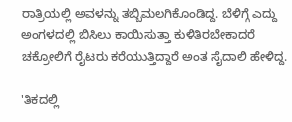ರಾತ್ರಿಯಲ್ಲಿ ಅವಳನ್ನು ತಬ್ಬಿಮಲಗಿಕೊಂಡಿದ್ದ. ಬೆಳಿಗ್ಗೆ ಎದ್ದು ಅಂಗಳದಲ್ಲಿ ಬಿಸಿಲು ಕಾಯಿಸುತ್ತಾ ಕುಳಿತಿರಬೇಕಾದರೆ ಚಕ್ರೋಲಿಗೆ ರೈಟರು ಕರೆಯುತ್ತಿದ್ದಾರೆ ಅಂತ ಸೈದಾಲಿ ಹೇಳಿದ್ದ.

'ತಿಕದಲ್ಲಿ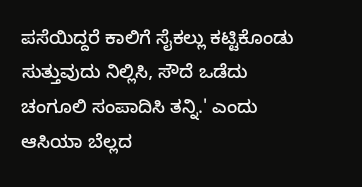ಪಸೆಯಿದ್ದರೆ ಕಾಲಿಗೆ ಸೈಕಲ್ಲು ಕಟ್ಟಿಕೊಂಡು ಸುತ್ತುವುದು ನಿಲ್ಲಿಸಿ, ಸೌದೆ ಒಡೆದು ಚಂಗೂಲಿ ಸಂಪಾದಿಸಿ ತನ್ನಿ.' ಎಂದು ಆಸಿಯಾ ಬೆಲ್ಲದ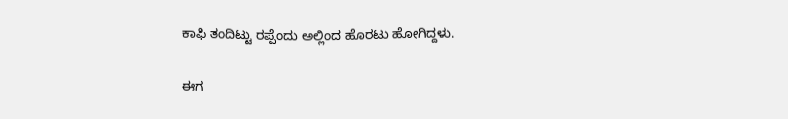ಕಾಫಿ ತಂದಿಟ್ಟು ರಪ್ಪೆಂದು ಅಲ್ಲಿಂದ ಹೊರಟು ಹೋಗಿದ್ದಳು.

ಈಗ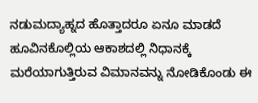ನಡುಮದ್ಯಾಹ್ನದ ಹೊತ್ತಾದರೂ ಏನೂ ಮಾಡದೆ ಹೂವಿನಕೊಲ್ಲಿಯ ಆಕಾಶದಲ್ಲಿ ನಿಧಾನಕ್ಕೆ ಮರೆಯಾಗುತ್ತಿರುವ ವಿಮಾನವನ್ನು ನೋಡಿಕೊಂಡು ಈ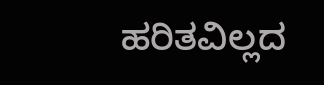ಹರಿತವಿಲ್ಲದ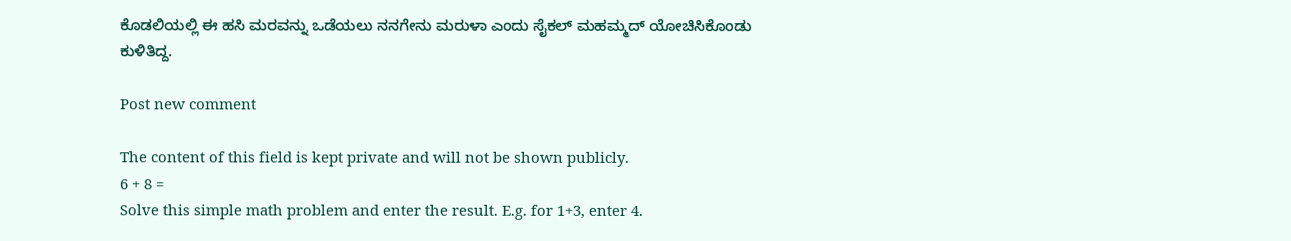ಕೊಡಲಿಯಲ್ಲಿ ಈ ಹಸಿ ಮರವನ್ನು ಒಡೆಯಲು ನನಗೇನು ಮರುಳಾ ಎಂದು ಸೈಕಲ್ ಮಹಮ್ಮದ್ ಯೋಚಿಸಿಕೊಂಡು ಕುಳಿತಿದ್ದ.

Post new comment

The content of this field is kept private and will not be shown publicly.
6 + 8 =
Solve this simple math problem and enter the result. E.g. for 1+3, enter 4.